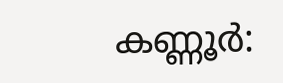കണ്ണൂര്‍: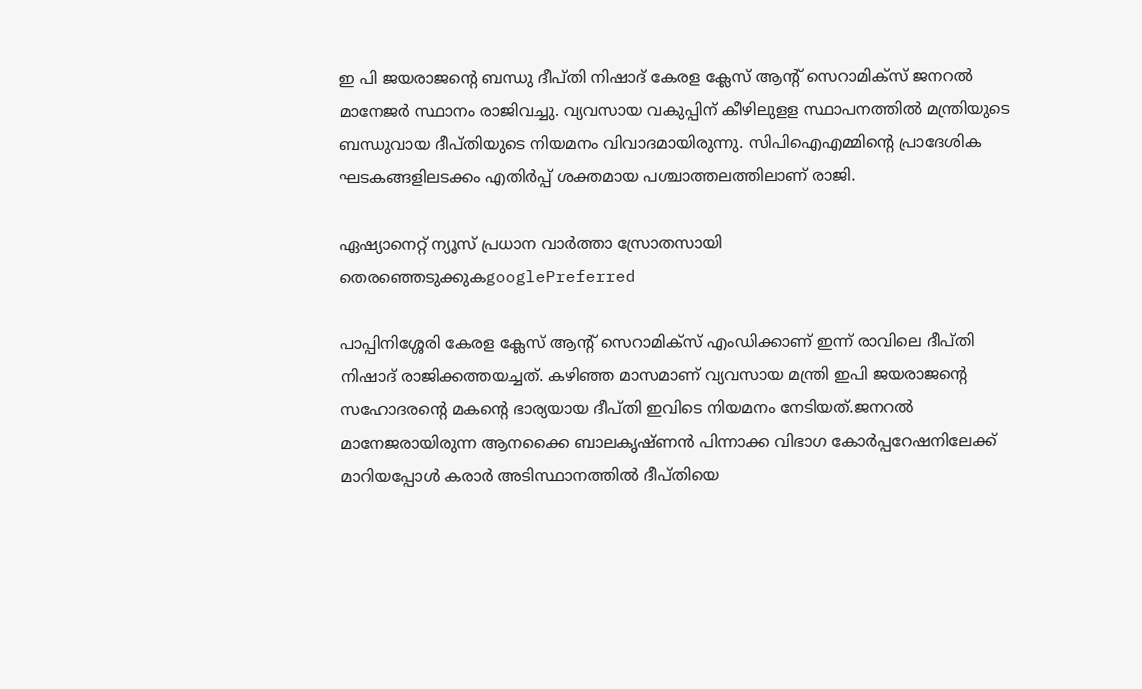ഇ പി ജയരാജന്റെ ബന്ധു ദീപ്തി നിഷാദ് കേരള ക്ലേസ് ആന്‍റ് സെറാമിക്‌സ് ജനറല്‍ മാനേജര്‍ സ്ഥാനം രാജിവച്ചു. വ്യവസായ വകുപ്പിന് കീഴിലുളള സ്ഥാപനത്തില്‍ മന്ത്രിയുടെ ബന്ധുവായ ദീപ്തിയുടെ നിയമനം വിവാദമായിരുന്നു. സിപിഐഎമ്മിന്റെ പ്രാദേശിക ഘടകങ്ങളിലടക്കം എതിര്‍പ്പ് ശക്തമായ പശ്ചാത്തലത്തിലാണ് രാജി.

ഏഷ്യാനെറ്റ് ന്യൂസ് പ്രധാന വാർത്താ സ്രോതസായി തെരഞ്ഞെടുക്കുകgooglePreferred

പാപ്പിനിശ്ശേരി കേരള ക്ലേസ് ആന്റ് സെറാമിക്‌സ് എംഡിക്കാണ് ഇന്ന് രാവിലെ ദീപ്തി നിഷാദ് രാജിക്കത്തയച്ചത്. കഴിഞ്ഞ മാസമാണ് വ്യവസായ മന്ത്രി ഇപി ജയരാജന്‍റെ സഹോദരന്‍റെ മകന്‍റെ ഭാര്യയായ ദീപ്തി ഇവിടെ നിയമനം നേടിയത്.ജനറല്‍ മാനേജരായിരുന്ന ആനക്കൈ ബാലകൃഷ്ണന്‍ പിന്നാക്ക വിഭാഗ കോര്‍പ്പറേഷനിലേക്ക് മാറിയപ്പോള്‍ കരാര്‍ അടിസ്ഥാനത്തില്‍ ദീപ്തിയെ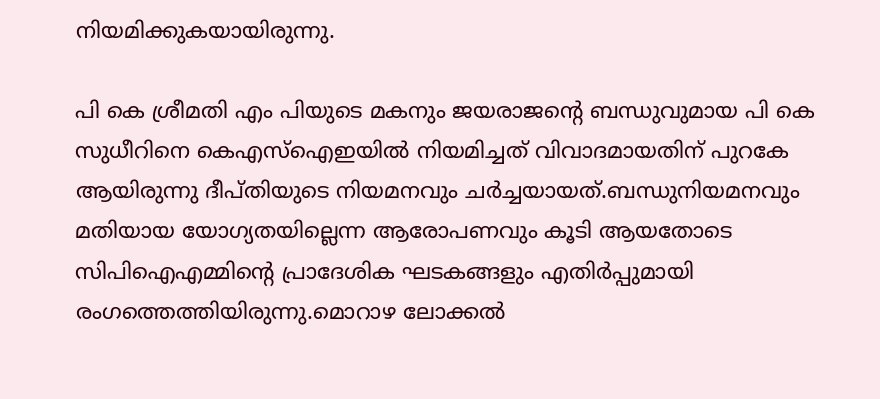നിയമിക്കുകയായിരുന്നു.

പി കെ ശ്രീമതി എം പിയുടെ മകനും ജയരാജന്‍റെ ബന്ധുവുമായ പി കെ സുധീറിനെ കെഎസ്ഐഇയില്‍ നിയമിച്ചത് വിവാദമായതിന് പുറകേ ആയിരുന്നു ദീപ്തിയുടെ നിയമനവും ചര്‍ച്ചയായത്.ബന്ധുനിയമനവും മതിയായ യോഗ്യതയില്ലെന്ന ആരോപണവും കൂടി ആയതോടെ സിപിഐഎമ്മിന്‍റെ പ്രാദേശിക ഘടകങ്ങളും എതിര്‍പ്പുമായി രംഗത്തെത്തിയിരുന്നു.മൊറാഴ ലോക്കല്‍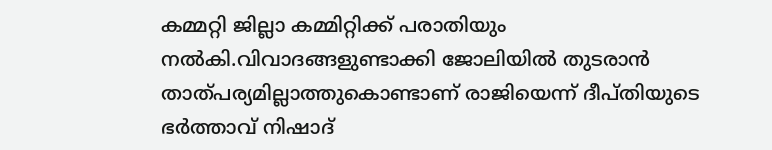കമ്മറ്റി ജില്ലാ കമ്മിറ്റിക്ക് പരാതിയും നല്‍കി.വിവാദങ്ങളുണ്ടാക്കി ജോലിയില്‍ തുടരാന്‍ താത്പര്യമില്ലാത്തുകൊണ്ടാണ് രാജിയെന്ന് ദീപ്തിയുടെ ഭര്‍ത്താവ് നിഷാദ്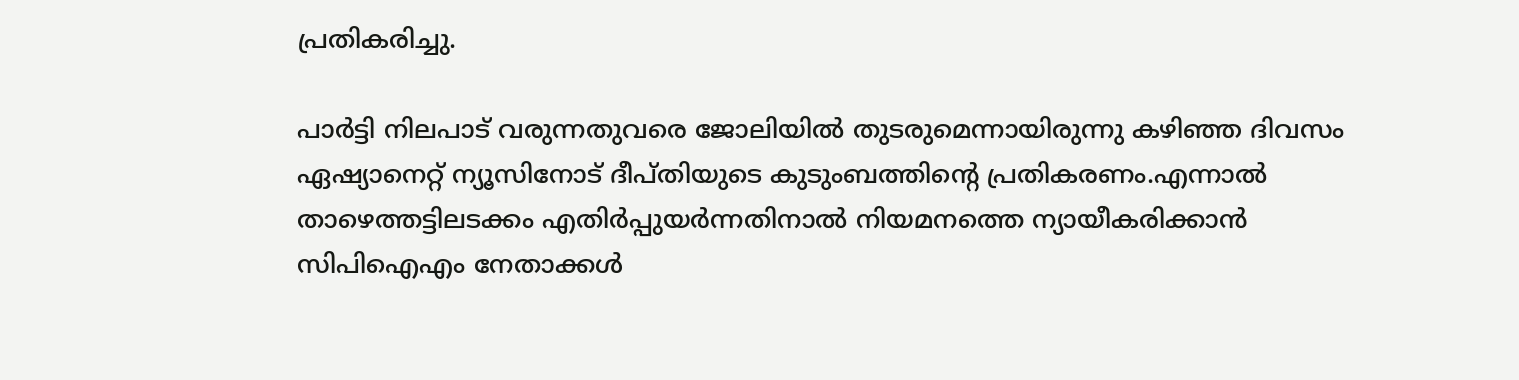പ്രതികരിച്ചു.

പാര്‍ട്ടി നിലപാട് വരുന്നതുവരെ ജോലിയില്‍ തുടരുമെന്നായിരുന്നു കഴിഞ്ഞ ദിവസം ഏഷ്യാനെറ്റ് ന്യൂസിനോട് ദീപ്തിയുടെ കുടുംബത്തിന്റെ പ്രതികരണം.എന്നാല്‍ താഴെത്തട്ടിലടക്കം എതിര്‍പ്പുയര്‍ന്നതിനാല്‍ നിയമനത്തെ ന്യായീകരിക്കാന്‍ സിപിഐഎം നേതാക്കള്‍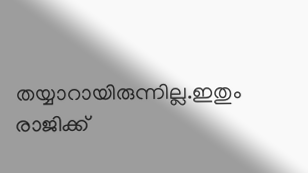തയ്യാറായിരുന്നില്ല.ഇതും രാജിക്ക്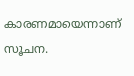കാരണമായെന്നാണ് സൂചന.